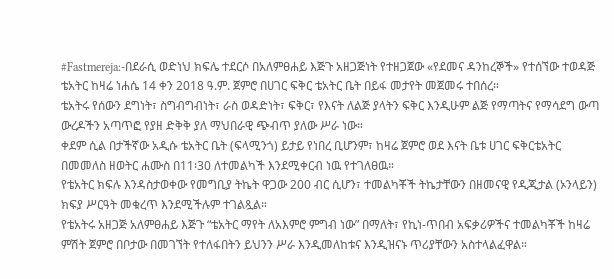#Fastmereja:-በደራሲ ወድነህ ክፍሌ ተደርሶ በአለምፀሐይ እጅጉ አዘጋጅነት የተዘጋጀው «የደመና ዳንከረኞች» የተሰኘው ተወዳጅ ቴአትር ከዛሬ ነሐሴ 14 ቀን 2018 ዓ.ም. ጀምሮ በሀገር ፍቅር ቴአትር ቤት በይፋ መታየት መጀመሩ ተበሰረ።
ቴአትሩ የሰውን ደግነት፣ ስግብግብነት፣ ራስ ወዳድነት፣ ፍቅር፣ የእናት ለልጅ ያላትን ፍቅር እንዲሁም ልጅ የማጣትና የማሳደግ ውጣ ውረዶችን አጣጥፎ የያዘ ድቅቅ ያለ ማህበራዊ ጭብጥ ያለው ሥራ ነው።
ቀደም ሲል በታችኛው አዲሱ ቴአትር ቤት (ፍላሚንጎ) ይታይ የነበረ ቢሆንም፣ ከዛሬ ጀምሮ ወደ እናት ቤቱ ሀገር ፍቅርቴአትር በመመለስ ዘወትር ሐሙስ በ11፡30 ለተመልካች እንደሚቀርብ ነዉ የተገለፀዉ።
የቴአትር ክፍሉ እንዳስታወቀው የመግቢያ ትኬት ዋጋው 200 ብር ሲሆን፣ ተመልካቾች ትኬታቸውን በዘመናዊ የዲጂታል (ኦንላይን) ክፍያ ሥርዓት መቁረጥ እንደሚችሉም ተገልጿል።
የቴአትሩ አዘጋጅ አለምፀሐይ እጅጉ “ቴአትር ማየት ለአእምሮ ምግብ ነው” በማለት፣ የኪነ-ጥበብ አፍቃሪዎችና ተመልካቾች ከዛሬ ምሽት ጀምሮ በቦታው በመገኘት የተለፋበትን ይህንን ሥራ እንዲመለከቱና እንዲዝናኑ ጥሪያቸውን አስተላልፈዋል።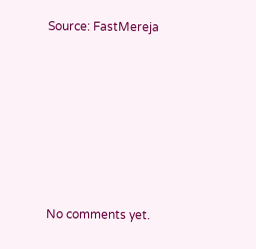Source: FastMereja









No comments yet.